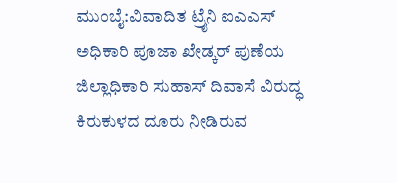ಮುಂಬೈ:ವಿವಾದಿತ ಟ್ರೈನಿ ಐಎಎಸ್ ಅಧಿಕಾರಿ ಪೂಜಾ ಖೇಡ್ಕರ್ ಪುಣೆಯ ಜಿಲ್ಲಾಧಿಕಾರಿ ಸುಹಾಸ್ ದಿವಾಸೆ ವಿರುದ್ಧ ಕಿರುಕುಳದ ದೂರು ನೀಡಿರುವ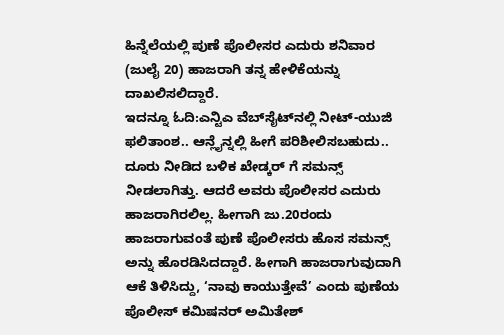ಹಿನ್ನೆಲೆಯಲ್ಲಿ ಪುಣೆ ಪೊಲೀಸರ ಎದುರು ಶನಿವಾರ (ಜುಲೈ 20) ಹಾಜರಾಗಿ ತನ್ನ ಹೇಳಿಕೆಯನ್ನು ದಾಖಲಿಸಲಿದ್ದಾರೆ.
ಇದನ್ನೂ ಓದಿ:ಎನ್ಟಿಎ ವೆಬ್‌ಸೈಟ್‌ನಲ್ಲಿ ನೀಟ್-ಯುಜಿ ಫಲಿತಾಂಶ.. ಆನ್ಲೈನ್ನಲ್ಲಿ ಹೀಗೆ ಪರಿಶೀಲಿಸಬಹುದು..
ದೂರು ನೀಡಿದ ಬಳಿಕ ಖೇಡ್ಕರ್ ಗೆ ಸಮನ್ಸ್‌ ನೀಡಲಾಗಿತ್ತು. ಆದರೆ ಅವರು ಪೊಲೀಸರ ಎದುರು ಹಾಜರಾಗಿರಲಿಲ್ಲ. ಹೀಗಾಗಿ ಜು.20ರಂದು ಹಾಜರಾಗುವಂತೆ ಪುಣೆ ಪೊಲೀಸರು ಹೊಸ ಸಮನ್ಸ್ ಅನ್ನು ಹೊರಡಿಸಿದದ್ದಾರೆ. ಹೀಗಾಗಿ ಹಾಜರಾಗುವುದಾಗಿ ಆಕೆ ತಿಳಿಸಿದ್ದು, ‘ನಾವು ಕಾಯುತ್ತೇವೆ’ ಎಂದು ಪುಣೆಯ ಪೊಲೀಸ್ ಕಮಿಷನರ್ ಅಮಿತೇಶ್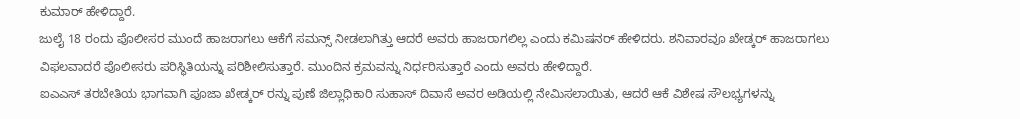ಕುಮಾರ್ ಹೇಳಿದ್ದಾರೆ.
ಜುಲೈ 18 ರಂದು ಪೊಲೀಸರ ಮುಂದೆ ಹಾಜರಾಗಲು ಆಕೆಗೆ ಸಮನ್ಸ್ ನೀಡಲಾಗಿತ್ತು ಆದರೆ ಅವರು ಹಾಜರಾಗಲಿಲ್ಲ ಎಂದು ಕಮಿಷನರ್ ಹೇಳಿದರು. ಶನಿವಾರವೂ ಖೇಡ್ಕರ್ ಹಾಜರಾಗಲು ವಿಫಲವಾದರೆ ಪೊಲೀಸರು ಪರಿಸ್ಥಿತಿಯನ್ನು ಪರಿಶೀಲಿಸುತ್ತಾರೆ. ಮುಂದಿನ ಕ್ರಮವನ್ನು ನಿರ್ಧರಿಸುತ್ತಾರೆ ಎಂದು ಅವರು ಹೇಳಿದ್ದಾರೆ.
ಐಎಎಸ್ ತರಬೇತಿಯ ಭಾಗವಾಗಿ ಪೂಜಾ ಖೇಡ್ಕರ್ ರನ್ನು ಪುಣೆ ಜಿಲ್ಲಾಧಿಕಾರಿ ಸುಹಾಸ್ ದಿವಾಸೆ ಅವರ ಅಡಿಯಲ್ಲಿ ನೇಮಿಸಲಾಯಿತು, ಆದರೆ ಆಕೆ ವಿಶೇಷ ಸೌಲಭ್ಯಗಳನ್ನು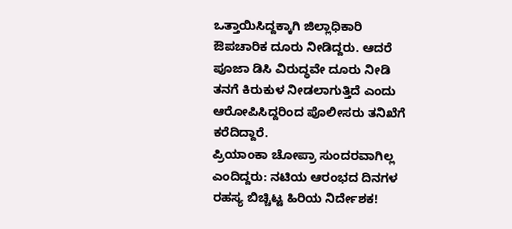ಒತ್ತಾಯಿಸಿದ್ದಕ್ಕಾಗಿ ಜಿಲ್ಲಾಧಿಕಾರಿ ಔಪಚಾರಿಕ ದೂರು ನೀಡಿದ್ದರು. ಆದರೆ ಪೂಜಾ ಡಿಸಿ ವಿರುದ್ಧವೇ ದೂರು ನೀಡಿ ತನಗೆ ಕಿರುಕುಳ ನೀಡಲಾಗುತ್ತಿದೆ ಎಂದು ಆರೋಪಿಸಿದ್ದರಿಂದ ಪೊಲೀಸರು ತನಿಖೆಗೆ ಕರೆದಿದ್ದಾರೆ.
ಪ್ರಿಯಾಂಕಾ ಚೋಪ್ರಾ ಸುಂದರವಾಗಿಲ್ಲ ಎಂದಿದ್ದರು: ನಟಿಯ ಆರಂಭದ ದಿನಗಳ ರಹಸ್ಯ ಬಿಚ್ಚಿಟ್ಟ ಹಿರಿಯ ನಿರ್ದೇಶಕ!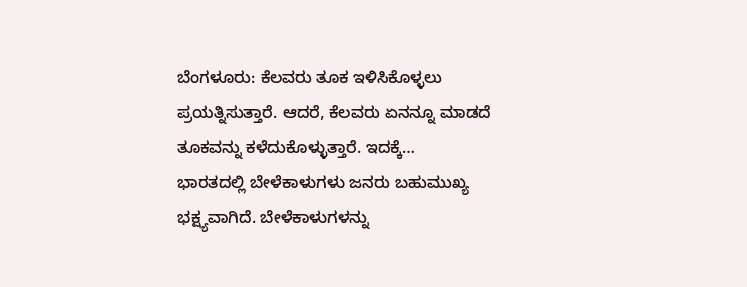ಬೆಂಗಳೂರು: ಕೆಲವರು ತೂಕ ಇಳಿಸಿಕೊಳ್ಳಲು ಪ್ರಯತ್ನಿಸುತ್ತಾರೆ. ಆದರೆ, ಕೆಲವರು ಏನನ್ನೂ ಮಾಡದೆ ತೂಕವನ್ನು ಕಳೆದುಕೊಳ್ಳುತ್ತಾರೆ. ಇದಕ್ಕೆ…
ಭಾರತದಲ್ಲಿ ಬೇಳೆಕಾಳುಗಳು ಜನರು ಬಹುಮುಖ್ಯ ಭಕ್ಷ್ಯವಾಗಿದೆ. ಬೇಳೆಕಾಳುಗಳನ್ನು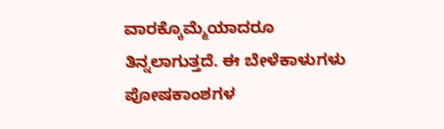ವಾರಕ್ಕೊಮ್ಮೆಯಾದರೂ ತಿನ್ನಲಾಗುತ್ತದೆ. ಈ ಬೇಳೆಕಾಳುಗಳು ಪೋಷಕಾಂಶಗಳ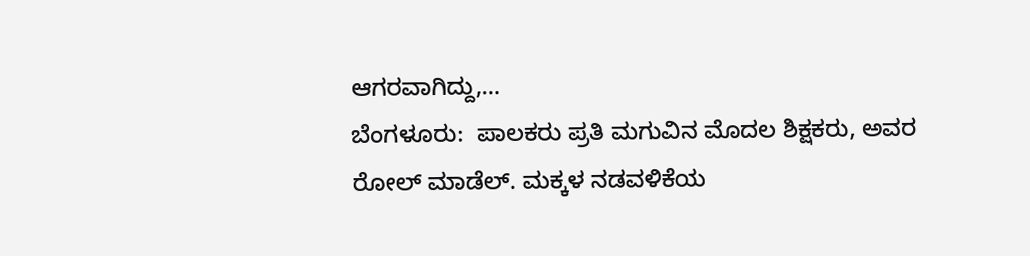ಆಗರವಾಗಿದ್ದು,…
ಬೆಂಗಳೂರು:  ಪಾಲಕರು ಪ್ರತಿ ಮಗುವಿನ ಮೊದಲ ಶಿಕ್ಷಕರು, ಅವರ ರೋಲ್ ಮಾಡೆಲ್. ಮಕ್ಕಳ ನಡವಳಿಕೆಯ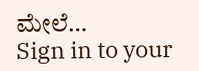ಮೇಲೆ…
Sign in to your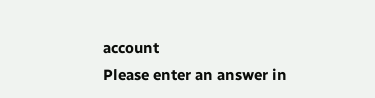account
Please enter an answer in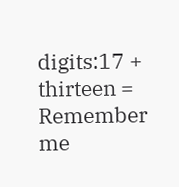digits:17 + thirteen =
Remember me